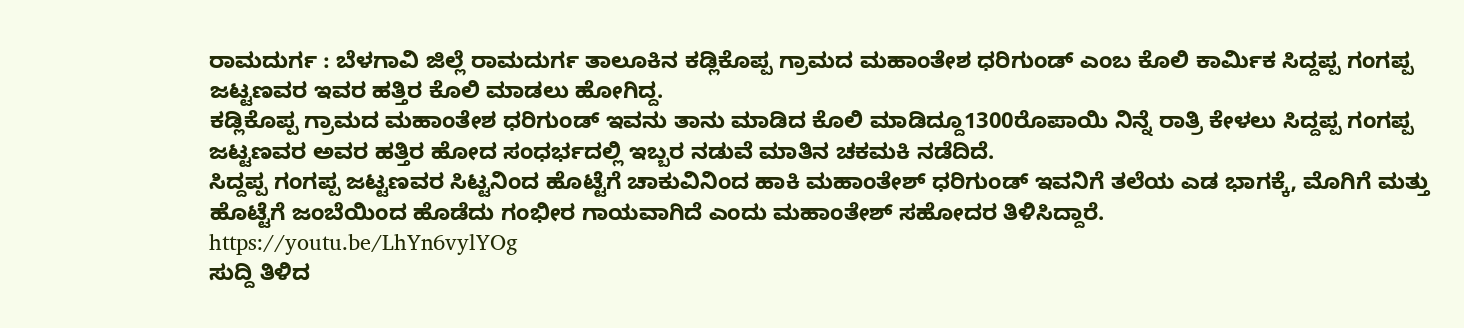ರಾಮದುರ್ಗ : ಬೆಳಗಾವಿ ಜಿಲ್ಲೆ ರಾಮದುರ್ಗ ತಾಲೂಕಿನ ಕಡ್ಲಿಕೊಪ್ಪ ಗ್ರಾಮದ ಮಹಾಂತೇಶ ಧರಿಗುಂಡ್ ಎಂಬ ಕೊಲಿ ಕಾರ್ಮಿಕ ಸಿದ್ದಪ್ಪ ಗಂಗಪ್ಪ ಜಟ್ಟಣವರ ಇವರ ಹತ್ತಿರ ಕೊಲಿ ಮಾಡಲು ಹೋಗಿದ್ದ.
ಕಡ್ಲಿಕೊಪ್ಪ ಗ್ರಾಮದ ಮಹಾಂತೇಶ ಧರಿಗುಂಡ್ ಇವನು ತಾನು ಮಾಡಿದ ಕೊಲಿ ಮಾಡಿದ್ದೂ1300ರೊಪಾಯಿ ನಿನ್ನೆ ರಾತ್ರಿ ಕೇಳಲು ಸಿದ್ದಪ್ಪ ಗಂಗಪ್ಪ ಜಟ್ಟಣವರ ಅವರ ಹತ್ತಿರ ಹೋದ ಸಂಧರ್ಭದಲ್ಲಿ ಇಬ್ಬರ ನಡುವೆ ಮಾತಿನ ಚಕಮಕಿ ನಡೆದಿದೆ.
ಸಿದ್ದಪ್ಪ ಗಂಗಪ್ಪ ಜಟ್ಟಣವರ ಸಿಟ್ಟನಿಂದ ಹೊಟ್ಟೆಗೆ ಚಾಕುವಿನಿಂದ ಹಾಕಿ ಮಹಾಂತೇಶ್ ಧರಿಗುಂಡ್ ಇವನಿಗೆ ತಲೆಯ ಎಡ ಭಾಗಕ್ಕೆ, ಮೊಗಿಗೆ ಮತ್ತು ಹೊಟ್ಟೆಗೆ ಜಂಬೆಯಿಂದ ಹೊಡೆದು ಗಂಭೀರ ಗಾಯವಾಗಿದೆ ಎಂದು ಮಹಾಂತೇಶ್ ಸಹೋದರ ತಿಳಿಸಿದ್ದಾರೆ.
https://youtu.be/LhYn6vylYOg
ಸುದ್ದಿ ತಿಳಿದ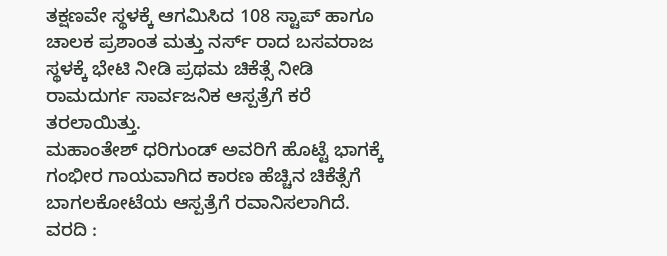ತಕ್ಷಣವೇ ಸ್ಥಳಕ್ಕೆ ಆಗಮಿಸಿದ 108 ಸ್ಟಾಪ್ ಹಾಗೂ ಚಾಲಕ ಪ್ರಶಾಂತ ಮತ್ತು ನರ್ಸ್ ರಾದ ಬಸವರಾಜ ಸ್ಥಳಕ್ಕೆ ಭೇಟಿ ನೀಡಿ ಪ್ರಥಮ ಚಿಕೆತ್ಸೆ ನೀಡಿ ರಾಮದುರ್ಗ ಸಾರ್ವಜನಿಕ ಆಸ್ಪತ್ರೆಗೆ ಕರೆ ತರಲಾಯಿತ್ತು.
ಮಹಾಂತೇಶ್ ಧರಿಗುಂಡ್ ಅವರಿಗೆ ಹೊಟ್ಟೆ ಭಾಗಕ್ಕೆ ಗಂಭೀರ ಗಾಯವಾಗಿದ ಕಾರಣ ಹೆಚ್ಚಿನ ಚಿಕೆತ್ಸೆಗೆ ಬಾಗಲಕೋಟೆಯ ಆಸ್ಪತ್ರೆಗೆ ರವಾನಿಸಲಾಗಿದೆ.
ವರದಿ :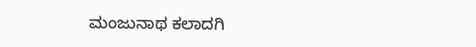ಮಂಜುನಾಥ ಕಲಾದಗಿ